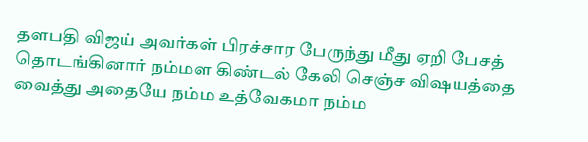தளபதி விஜய் அவர்கள் பிரச்சார பேருந்து மீது ஏறி பேசத் தொடங்கினார் நம்மள கிண்டல் கேலி செஞ்ச விஷயத்தை வைத்து அதையே நம்ம உத்வேகமா நம்ம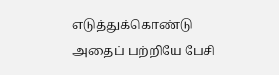எடுத்துக்கொண்டு அதைப் பற்றியே பேசி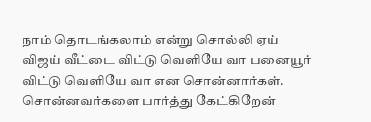நாம் தொடங்கலாம் என்று சொல்லி ஏய் விஜய் வீட்டை விட்டு வெளியே வா பனையூர் விட்டு வெளியே வா என சொன்னார்கள். சொன்னவர்களை பார்த்து கேட்கிறேன்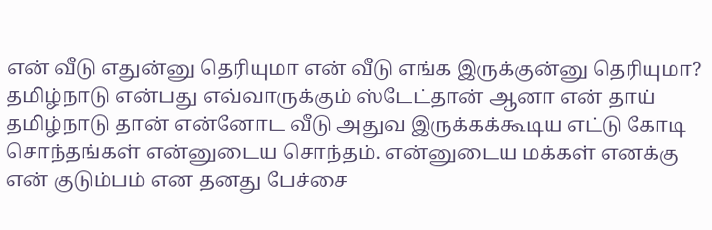என் வீடு எதுன்னு தெரியுமா என் வீடு எங்க இருக்குன்னு தெரியுமா? தமிழ்நாடு என்பது எவ்வாருக்கும் ஸ்டேட்தான் ஆனா என் தாய் தமிழ்நாடு தான் என்னோட வீடு அதுவ இருக்கக்கூடிய எட்டு கோடி சொந்தங்கள் என்னுடைய சொந்தம். என்னுடைய மக்கள் எனக்கு என் குடும்பம் என தனது பேச்சை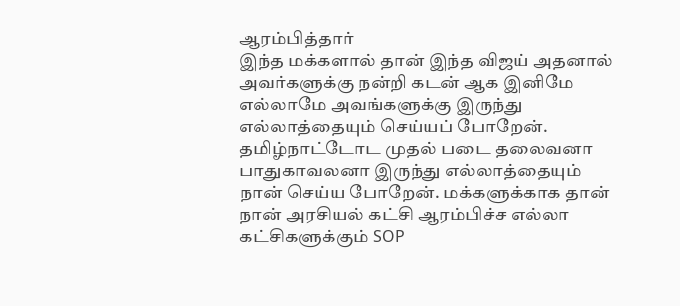ஆரம்பித்தார்
இந்த மக்களால் தான் இந்த விஜய் அதனால் அவர்களுக்கு நன்றி கடன் ஆக இனிமே எல்லாமே அவங்களுக்கு இருந்து எல்லாத்தையும் செய்யப் போறேன். தமிழ்நாட்டோட முதல் படை தலைவனா பாதுகாவலனா இருந்து எல்லாத்தையும் நான் செய்ய போறேன். மக்களுக்காக தான் நான் அரசியல் கட்சி ஆரம்பிச்ச எல்லா கட்சிகளுக்கும் SOP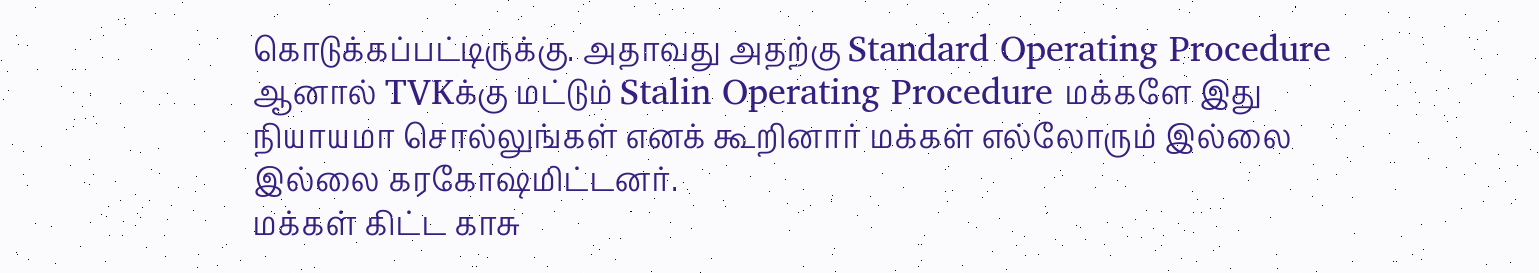கொடுக்கப்பட்டிருக்கு. அதாவது அதற்கு Standard Operating Procedure ஆனால் TVKக்கு மட்டும் Stalin Operating Procedure மக்களே இது நியாயமா சொல்லுங்கள் எனக் கூறினார் மக்கள் எல்லோரும் இல்லை இல்லை கரகோஷமிட்டனர்.
மக்கள் கிட்ட காசு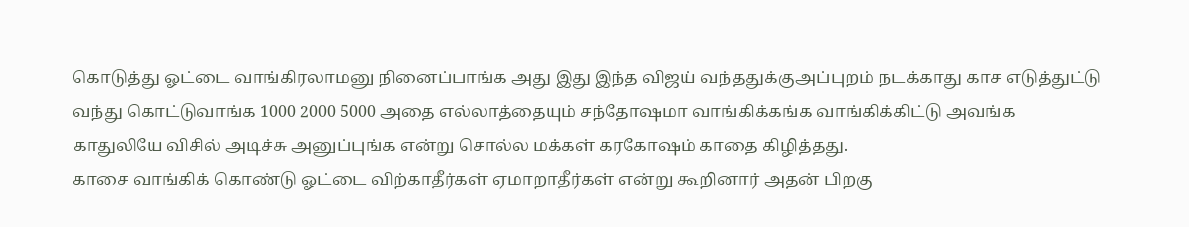கொடுத்து ஓட்டை வாங்கிரலாமனு நினைப்பாங்க அது இது இந்த விஜய் வந்ததுக்குஅப்புறம் நடக்காது காச எடுத்துட்டு வந்து கொட்டுவாங்க 1000 2000 5000 அதை எல்லாத்தையும் சந்தோஷமா வாங்கிக்கங்க வாங்கிக்கிட்டு அவங்க காதுலியே விசில் அடிச்சு அனுப்புங்க என்று சொல்ல மக்கள் கரகோஷம் காதை கிழித்தது.
காசை வாங்கிக் கொண்டு ஓட்டை விற்காதீர்கள் ஏமாறாதீர்கள் என்று கூறினார் அதன் பிறகு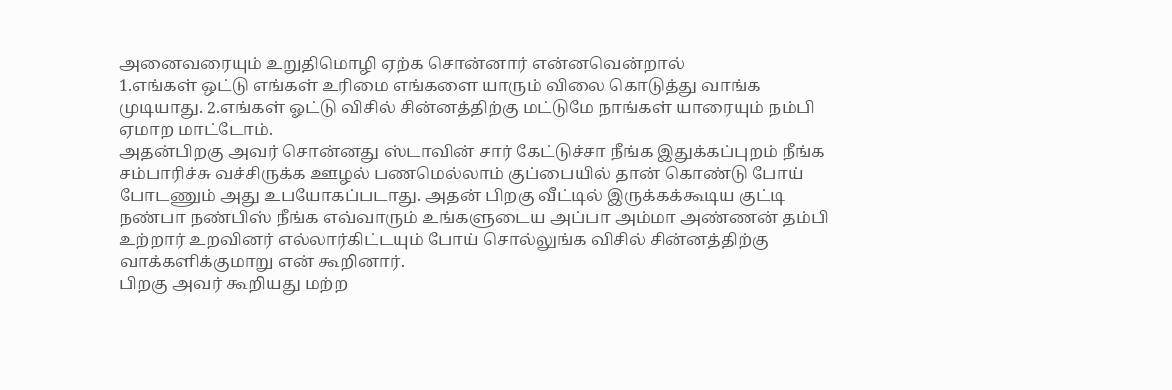அனைவரையும் உறுதிமொழி ஏற்க சொன்னார் என்னவென்றால்
1.எங்கள் ஒட்டு எங்கள் உரிமை எங்களை யாரும் விலை கொடுத்து வாங்க முடியாது. 2.எங்கள் ஓட்டு விசில் சின்னத்திற்கு மட்டுமே நாங்கள் யாரையும் நம்பி ஏமாற மாட்டோம்.
அதன்பிறகு அவர் சொன்னது ஸ்டாவின் சார் கேட்டுச்சா நீங்க இதுக்கப்புறம் நீங்க சம்பாரிச்சு வச்சிருக்க ஊழல் பணமெல்லாம் குப்பையில் தான் கொண்டு போய் போடணும் அது உபயோகப்படாது. அதன் பிறகு வீட்டில் இருக்கக்கூடிய குட்டி நண்பா நண்பிஸ் நீங்க எவ்வாரும் உங்களுடைய அப்பா அம்மா அண்ணன் தம்பி உற்றார் உறவினர் எல்லார்கிட்டயும் போய் சொல்லுங்க விசில் சின்னத்திற்கு வாக்களிக்குமாறு என் கூறினார்.
பிறகு அவர் கூறியது மற்ற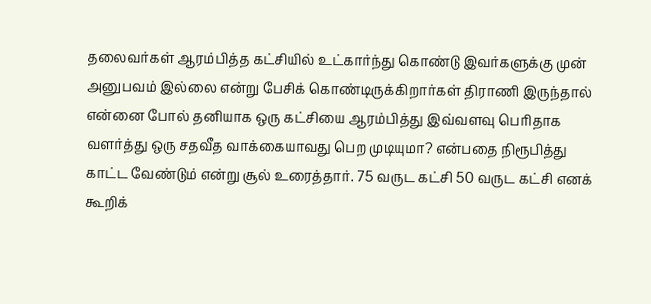தலைவர்கள் ஆரம்பித்த கட்சியில் உட்கார்ந்து கொண்டு இவர்களுக்கு முன் அனுபவம் இல்லை என்று பேசிக் கொண்டிருக்கிறார்கள் திராணி இருந்தால் என்னை போல் தனியாக ஒரு கட்சியை ஆரம்பித்து இவ்வளவு பெரிதாக வளர்த்து ஒரு சதவீத வாக்கையாவது பெற முடியுமா? என்பதை நிரூபித்து காட்ட வேண்டும் என்று சூல் உரைத்தார். 75 வருட கட்சி 50 வருட கட்சி எனக் கூறிக்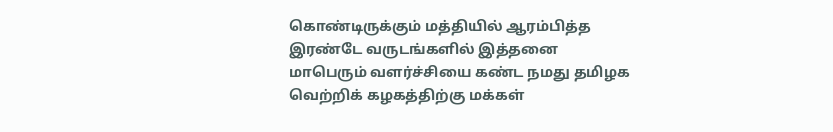கொண்டிருக்கும் மத்தியில் ஆரம்பித்த இரண்டே வருடங்களில் இத்தனை மாபெரும் வளர்ச்சியை கண்ட நமது தமிழக வெற்றிக் கழகத்திற்கு மக்கள்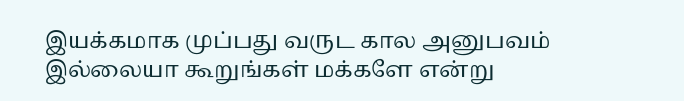இயக்கமாக முப்பது வருட கால அனுபவம் இல்லையா கூறுங்கள் மக்களே என்று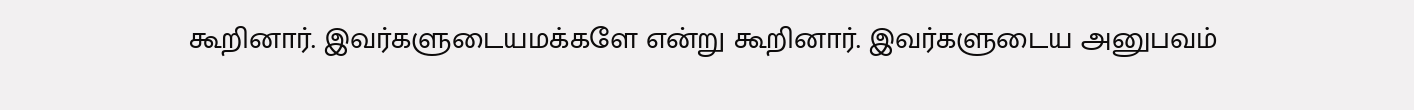கூறினார். இவர்களுடையமக்களே என்று கூறினார். இவர்களுடைய அனுபவம்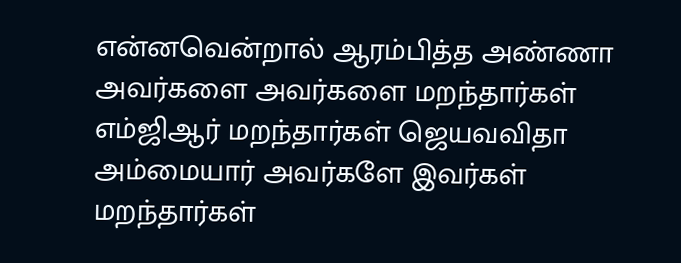என்னவென்றால் ஆரம்பித்த அண்ணா அவர்களை அவர்களை மறந்தார்கள் எம்ஜிஆர் மறந்தார்கள் ஜெயவவிதா அம்மையார் அவர்களே இவர்கள் மறந்தார்கள்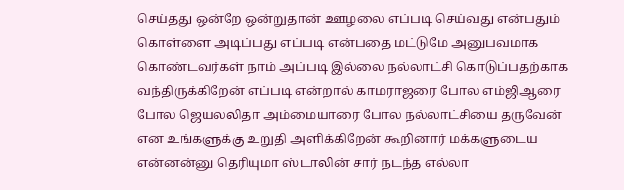செய்தது ஒன்றே ஒன்றுதான் ஊழலை எப்படி செய்வது என்பதும் கொள்ளை அடிப்பது எப்படி என்பதை மட்டுமே அனுபவமாக கொண்டவர்கள் நாம் அப்படி இல்லை நல்லாட்சி கொடுப்பதற்காக வந்திருக்கிறேன் எப்படி என்றால் காமராஜரை போல எம்ஜிஆரை போல ஜெயலலிதா அம்மையாரை போல நல்லாட்சியை தருவேன் என உங்களுக்கு உறுதி அளிக்கிறேன் கூறினார் மக்களுடைய என்னன்னு தெரியுமா ஸ்டாலின் சார் நடந்த எல்லா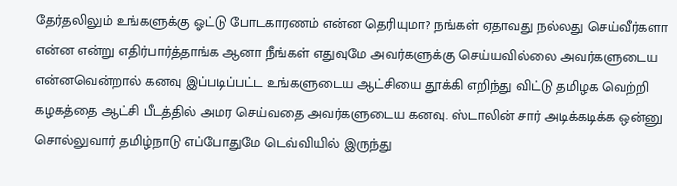தேர்தலிலும் உங்களுக்கு ஓட்டு போடகாரணம் என்ன தெரியுமா? நங்கள் ஏதாவது நல்லது செய்வீர்களா என்ன என்று எதிர்பார்த்தாங்க ஆனா நீங்கள் எதுவுமே அவர்களுக்கு செய்யவில்லை அவர்களுடைய என்னவென்றால் கனவு இப்படிப்பட்ட உங்களுடைய ஆட்சியை தூக்கி எறிந்து விட்டு தமிழக வெற்றி கழகத்தை ஆட்சி பீடத்தில் அமர செய்வதை அவர்களுடைய கனவு. ஸ்டாலின் சார் அடிக்கடிக்க ஒன்னு சொல்லுவார் தமிழ்நாடு எப்போதுமே டெவ்வியில் இருந்து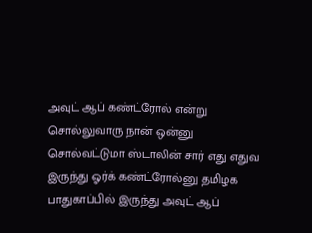அவுட் ஆப் கண்ட்ரோல் என்று சொல்லுவாரு நான் ஒன்னு சொல்வட்டுமா ஸ்டாலின் சார் எது எதுவ இருந்து ஓர்க் கண்ட்ரோல்னு தமிழக பாதுகாப்பில் இருந்து அவுட் ஆப்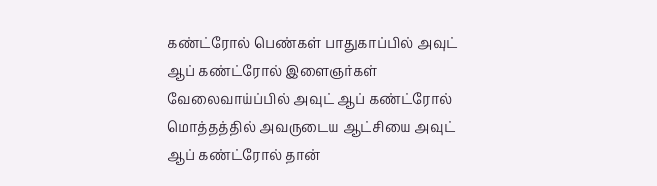கண்ட்ரோல் பெண்கள் பாதுகாப்பில் அவுட் ஆப் கண்ட்ரோல் இளைஞர்கள் வேலைவாய்ப்பில் அவுட் ஆப் கண்ட்ரோல் மொத்தத்தில் அவருடைய ஆட்சியை அவுட் ஆப் கண்ட்ரோல் தான்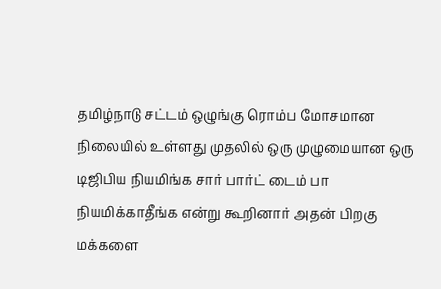தமிழ்நாடு சட்டம் ஒழுங்கு ரொம்ப மோசமான நிலையில் உள்ளது முதலில் ஒரு முழுமையான ஒரு டிஜிபிய நியமிங்க சார் பார்ட் டைம் பா நியமிக்காதீங்க என்று கூறினார் அதன் பிறகு மக்களை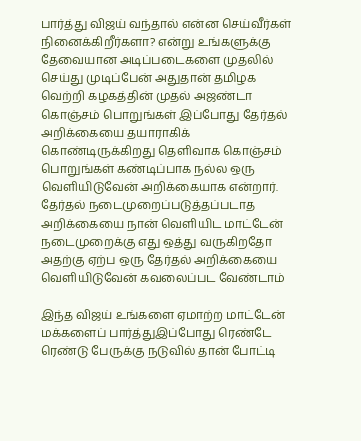பார்த்து விஜய் வந்தால் என்ன செய்வீர்கள் நினைக்கிறீர்களா? என்று உங்களுக்கு தேவையான அடிப்படைகளை முதலில் செய்து முடிப்பேன் அதுதான் தமிழக வெற்றி கழகத்தின் முதல் அஜண்டா கொஞ்சம் பொறுங்கள் இப்போது தேர்தல் அறிக்கையை தயாராகிக் கொண்டிருக்கிறது தெளிவாக கொஞ்சம் பொறுங்கள் கண்டிப்பாக நல்ல ஒரு வெளியிடுவேன் அறிக்கையாக என்றார். தேர்தல் நடைமுறைப்படுத்தப்படாத அறிக்கையை நான் வெளியிட மாட்டேன் நடைமுறைக்கு எது ஒத்து வருகிறதோ அதற்கு ஏற்ப ஒரு தேர்தல் அறிக்கையை வெளியிடுவேன் கவலைப்பட வேண்டாம்

இந்த விஜய் உங்களை ஏமாற்ற மாட்டேன் மக்களைப் பார்த்துஇப்போது ரெண்டே ரெண்டு பேருக்கு நடுவில் தான் போட்டி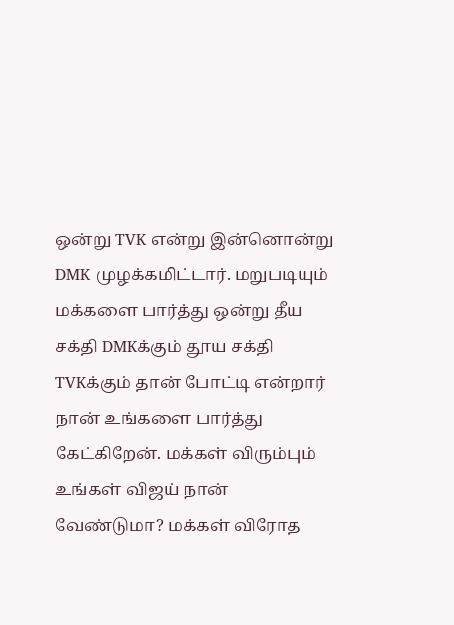ஒன்று TVK என்று இன்னொன்று DMK முழக்கமிட்டார். மறுபடியும் மக்களை பார்த்து ஒன்று தீய சக்தி DMKக்கும் தூய சக்தி TVKக்கும் தான் போட்டி என்றார் நான் உங்களை பார்த்து கேட்கிறேன். மக்கள் விரும்பும் உங்கள் விஜய் நான் வேண்டுமா? மக்கள் விரோத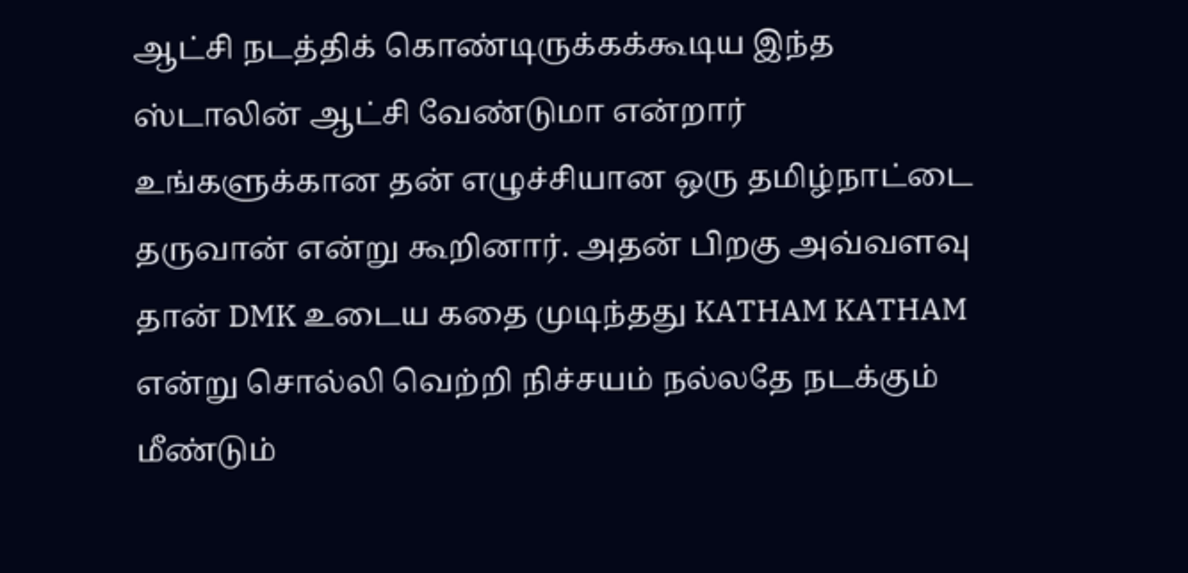ஆட்சி நடத்திக் கொண்டிருக்கக்கூடிய இந்த ஸ்டாலின் ஆட்சி வேண்டுமா என்றார் உங்களுக்கான தன் எழுச்சியான ஒரு தமிழ்நாட்டை தருவான் என்று கூறினார். அதன் பிறகு அவ்வளவு தான் DMK உடைய கதை முடிந்தது KATHAM KATHAM என்று சொல்லி வெற்றி நிச்சயம் நல்லதே நடக்கும் மீண்டும்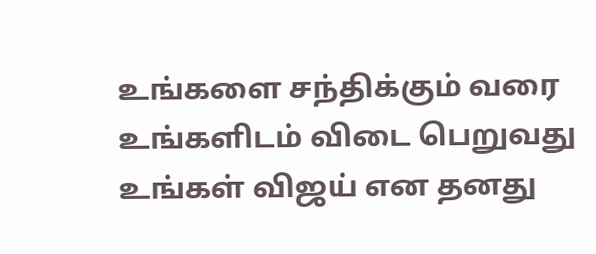உங்களை சந்திக்கும் வரை உங்களிடம் விடை பெறுவது உங்கள் விஜய் என தனது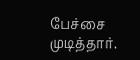பேச்சை முடித்தார்.